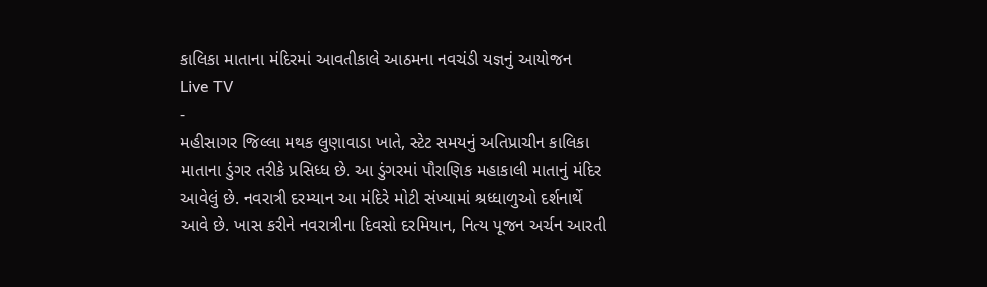કાલિકા માતાના મંદિરમાં આવતીકાલે આઠમના નવચંડી યજ્ઞનું આયોજન
Live TV
-
મહીસાગર જિલ્લા મથક લુણાવાડા ખાતે, સ્ટેટ સમયનું અતિપ્રાચીન કાલિકા માતાના ડુંગર તરીકે પ્રસિધ્ધ છે. આ ડુંગરમાં પૌરાણિક મહાકાલી માતાનું મંદિર આવેલું છે. નવરાત્રી દરમ્યાન આ મંદિરે મોટી સંખ્યામાં શ્રધ્ધાળુઓ દર્શનાર્થે આવે છે. ખાસ કરીને નવરાત્રીના દિવસો દરમિયાન, નિત્ય પૂજન અર્ચન આરતી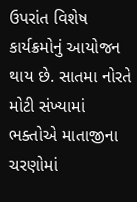ઉપરાંત વિશેષ કાર્યક્રમોનું આયોજન થાય છે. સાતમા નોરતે મોટી સંખ્યામાં ભક્તોએ માતાજીના ચરણોમાં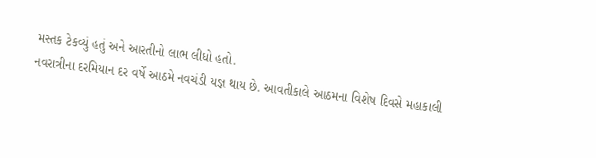મસ્તક ટેકવ્યું હતું અને આરતીનો લાભ લીધો હતો.
નવરાત્રીના દરમિયાન દર વર્ષે આઠમે નવચંડી યજ્ઞ થાય છે. આવતીકાલે આઠમના વિશેષ દિવસે મહાકાલી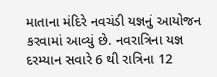માતાના મંદિરે નવચંડી યજ્ઞનું આયોજન કરવામાં આવ્યું છે. નવરાત્રિના યજ્ઞ દરમ્યાન સવારે 6 થી રાત્રિના 12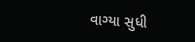વાગ્યા સુધી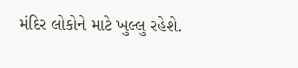મંદિર લોકોને માટે ખુલ્લુ રહેશે.